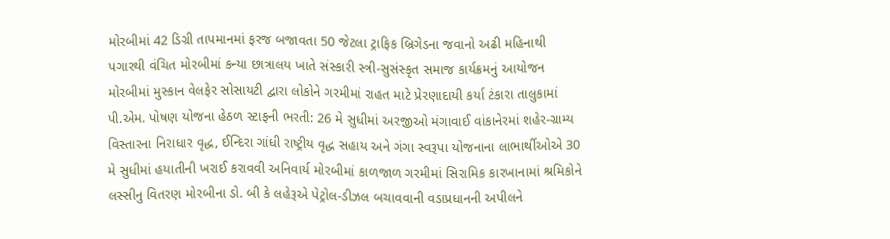મોરબીમાં 42 ડિગ્રી તાપમાનમાં ફરજ બજાવતા 50 જેટલા ટ્રાફિક બ્રિગેડના જવાનો અઢી મહિનાથી પગારથી વંચિત મોરબીમાં કન્યા છાત્રાલય ખાતે સંસ્કારી સ્ત્રી-સુસંસ્કૃત સમાજ કાર્યક્રમનું આયોજન મોરબીમાં મુસ્કાન વેલફેર સોસાયટી દ્વારા લોકોને ગરમીમાં રાહત માટે પ્રેરણાદાયી કર્યા ટંકારા તાલુકામાં પી.એમ. પોષણ યોજના હેઠળ સ્ટાફની ભરતી: 26 મે સુધીમાં અરજીઓ મંગાવાઈ વાંકાનેરમાં શહેર-ગ્રામ્ય વિસ્તારના નિરાધાર વૃદ્ધ, ઈન્દિરા ગાંધી રાષ્ટ્રીય વૃદ્ધ સહાય અને ગંગા સ્વરૂપા યોજનાના લાભાર્થીઓએ 30 મે સુધીમાં હયાતીની ખરાઈ કરાવવી અનિવાર્ય મોરબીમાં કાળજાળ ગરમીમાં સિરામિક કારખાનામાં શ્રમિકોને લસ્સીનુ વિતરણ મોરબીના ડો. બી કે લહેરૂએ પેટ્રોલ-ડીઝલ બચાવવાની વડાપ્રધાનની અપીલને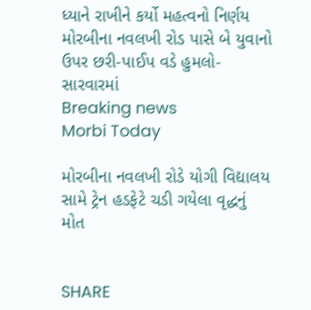ધ્યાને રાખીને કર્યો મહત્વનો નિર્ણય મોરબીના નવલખી રોડ પાસે બે યુવાનો ઉપર છરી-પાઈપ વડે હુમલો-સારવારમાં
Breaking news
Morbi Today

મોરબીના નવલખી રોડે યોગી વિદ્યાલય સામે ટ્રેન હડફેટે ચડી ગયેલા વૃદ્ધનું મોત


SHARE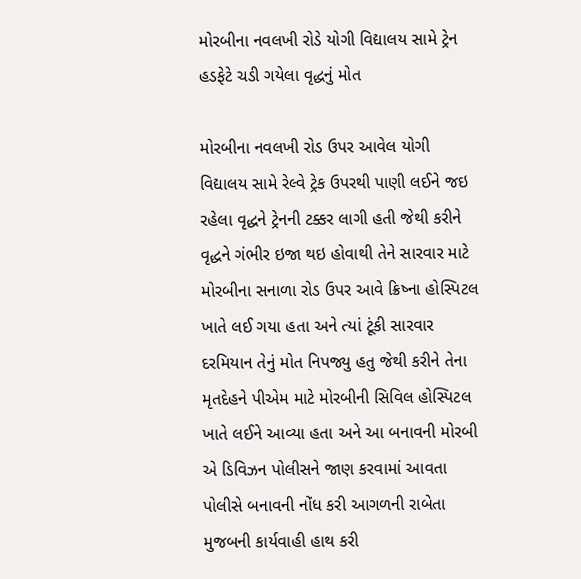મોરબીના નવલખી રોડે યોગી વિદ્યાલય સામે ટ્રેન હડફેટે ચડી ગયેલા વૃદ્ધનું મોત

મોરબીના નવલખી રોડ ઉપર આવેલ યોગી વિદ્યાલય સામે રેલ્વે ટ્રેક ઉપરથી પાણી લઈને જઇ રહેલા વૃદ્ધને ટ્રેનની ટક્કર લાગી હતી જેથી કરીને વૃદ્ધને ગંભીર ઇજા થઇ હોવાથી તેને સારવાર માટે મોરબીના સનાળા રોડ ઉપર આવે ક્રિષ્ના હોસ્પિટલ ખાતે લઈ ગયા હતા અને ત્યાં ટૂંકી સારવાર દરમિયાન તેનું મોત નિપજ્યુ હતુ જેથી કરીને તેના મૃતદેહને પીએમ માટે મોરબીની સિવિલ હોસ્પિટલ ખાતે લઈને આવ્યા હતા અને આ બનાવની મોરબી એ ડિવિઝન પોલીસને જાણ કરવામાં આવતા પોલીસે બનાવની નોંધ કરી આગળની રાબેતા મુજબની કાર્યવાહી હાથ કરી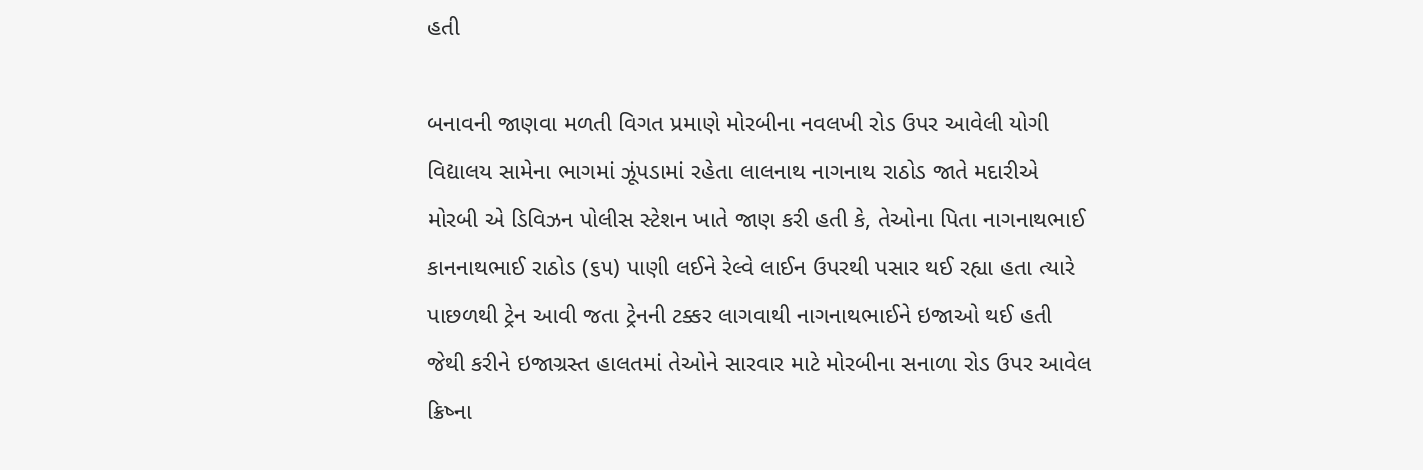હતી

બનાવની જાણવા મળતી વિગત પ્રમાણે મોરબીના નવલખી રોડ ઉપર આવેલી યોગી વિદ્યાલય સામેના ભાગમાં ઝૂંપડામાં રહેતા લાલનાથ નાગનાથ રાઠોડ જાતે મદારીએ મોરબી એ ડિવિઝન પોલીસ સ્ટેશન ખાતે જાણ કરી હતી કે, તેઓના પિતા નાગનાથભાઈ કાનનાથભાઈ રાઠોડ (૬૫) પાણી લઈને રેલ્વે લાઈન ઉપરથી પસાર થઈ રહ્યા હતા ત્યારે પાછળથી ટ્રેન આવી જતા ટ્રેનની ટક્કર લાગવાથી નાગનાથભાઈને ઇજાઓ થઈ હતી જેથી કરીને ઇજાગ્રસ્ત હાલતમાં તેઓને સારવાર માટે મોરબીના સનાળા રોડ ઉપર આવેલ ક્રિષ્ના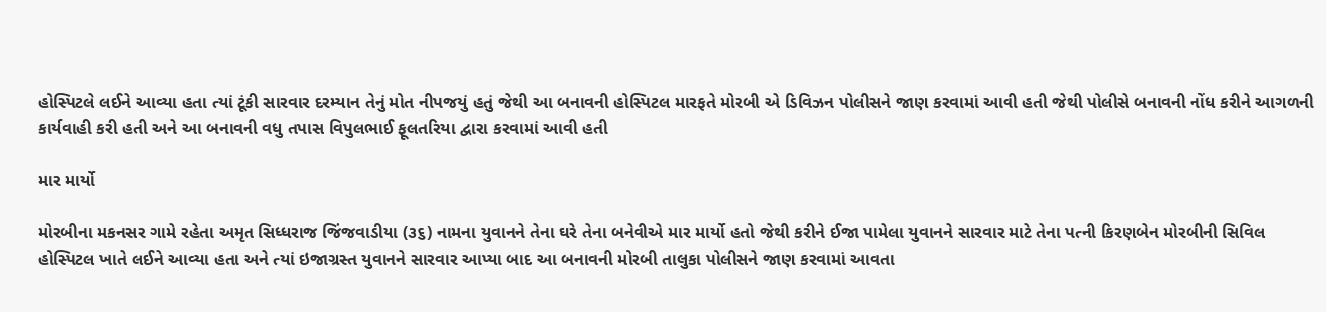હોસ્પિટલે લઈને આવ્યા હતા ત્યાં ટૂંકી સારવાર દરમ્યાન તેનું મોત નીપજયું હતું જેથી આ બનાવની હોસ્પિટલ મારફતે મોરબી એ ડિવિઝન પોલીસને જાણ કરવામાં આવી હતી જેથી પોલીસે બનાવની નોંધ કરીને આગળની કાર્યવાહી કરી હતી અને આ બનાવની વધુ તપાસ વિપુલભાઈ ફૂલતરિયા દ્વારા કરવામાં આવી હતી

માર માર્યો

મોરબીના મકનસર ગામે રહેતા અમૃત સિધ્ધરાજ જિંજવાડીયા (૩૬) નામના યુવાનને તેના ઘરે તેના બનેવીએ માર માર્યો હતો જેથી કરીને ઈજા પામેલા યુવાનને સારવાર માટે તેના પત્ની કિરણબેન મોરબીની સિવિલ હોસ્પિટલ ખાતે લઈને આવ્યા હતા અને ત્યાં ઇજાગ્રસ્ત યુવાનને સારવાર આપ્યા બાદ આ બનાવની મોરબી તાલુકા પોલીસને જાણ કરવામાં આવતા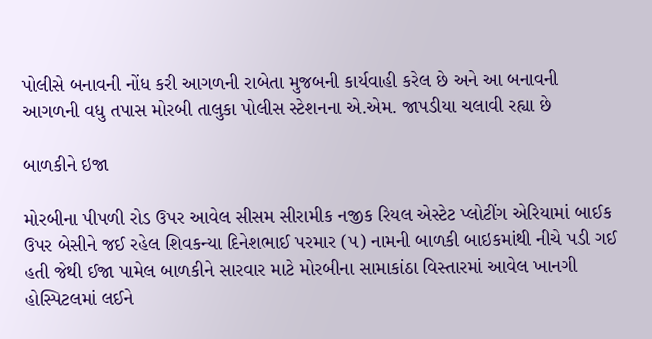પોલીસે બનાવની નોંધ કરી આગળની રાબેતા મુજબની કાર્યવાહી કરેલ છે અને આ બનાવની આગળની વધુ તપાસ મોરબી તાલુકા પોલીસ સ્ટેશનના એ.એમ. જાપડીયા ચલાવી રહ્યા છે

બાળકીને ઇજા

મોરબીના પીપળી રોડ ઉપર આવેલ સીસમ સીરામીક નજીક રિયલ એસ્ટેટ પ્લોટીંગ એરિયામાં બાઈક ઉપર બેસીને જઈ રહેલ શિવકન્યા દિનેશભાઈ પરમાર (૫) નામની બાળકી બાઇકમાંથી નીચે પડી ગઈ હતી જેથી ઈજા પામેલ બાળકીને સારવાર માટે મોરબીના સામાકાંઠા વિસ્તારમાં આવેલ ખાનગી હોસ્પિટલમાં લઈને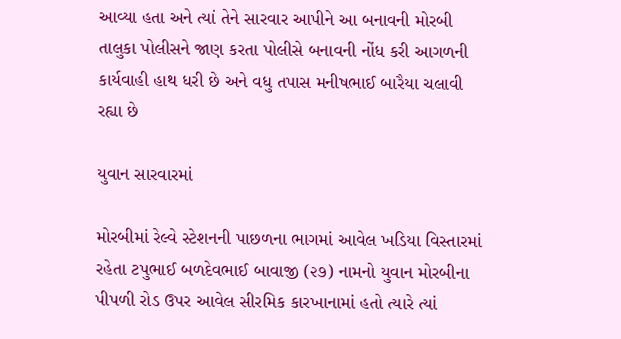આવ્યા હતા અને ત્યાં તેને સારવાર આપીને આ બનાવની મોરબી તાલુકા પોલીસને જાણ કરતા પોલીસે બનાવની નોંધ કરી આગળની કાર્યવાહી હાથ ધરી છે અને વધુ તપાસ મનીષભાઈ બારૈયા ચલાવી રહ્યા છે

યુવાન સારવારમાં

મોરબીમાં રેલ્વે સ્ટેશનની પાછળના ભાગમાં આવેલ ખડિયા વિસ્તારમાં રહેતા ટપુભાઈ બળદેવભાઈ બાવાજી (૨૭) નામનો યુવાન મોરબીના પીપળી રોડ ઉપર આવેલ સીરમિક કારખાનામાં હતો ત્યારે ત્યાં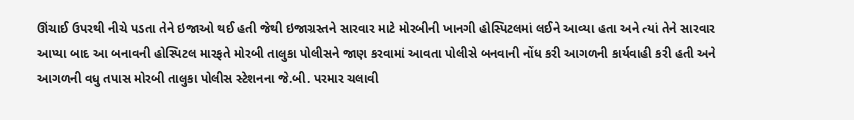ઊંચાઈ ઉપરથી નીચે પડતા તેને ઇજાઓ થઈ હતી જેથી ઇજાગ્રસ્તને સારવાર માટે મોરબીની ખાનગી હોસ્પિટલમાં લઈને આવ્યા હતા અને ત્યાં તેને સારવાર આપ્યા બાદ આ બનાવની હોસ્પિટલ મારફતે મોરબી તાલુકા પોલીસને જાણ કરવામાં આવતા પોલીસે બનવાની નોંધ કરી આગળની કાર્યવાહી કરી હતી અને આગળની વધુ તપાસ મોરબી તાલુકા પોલીસ સ્ટેશનના જે.બી. પરમાર ચલાવી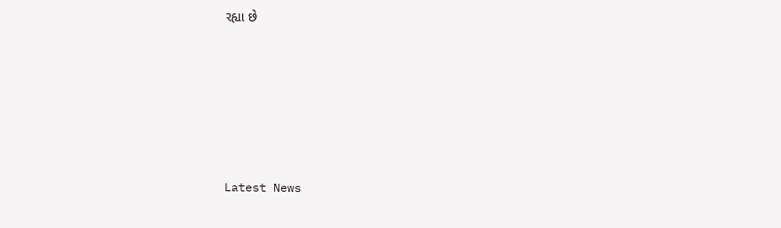રહ્યા છે






Latest News